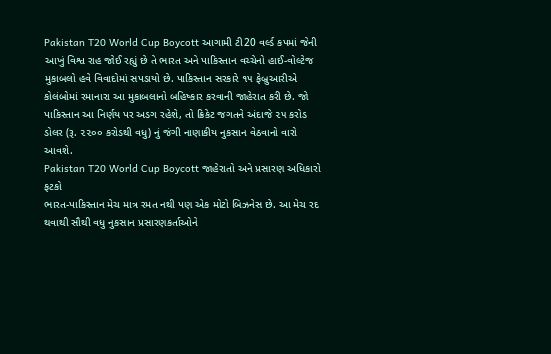Pakistan T20 World Cup Boycott આગામી ટી20 વર્લ્ડ કપમાં જેની આખું વિશ્વ રાહ જોઈ રહ્યું છે તે ભારત અને પાકિસ્તાન વચ્ચેનો હાઈ-વોલ્ટેજ મુકાબલો હવે વિવાદોમાં સપડાયો છે. પાકિસ્તાન સરકારે ૧૫ ફેબ્રુઆરીએ કોલંબોમાં રમાનારા આ મુકાબલાનો બહિષ્કાર કરવાની જાહેરાત કરી છે. જો પાકિસ્તાન આ નિર્ણય પર અડગ રહેશે, તો ક્રિકેટ જગતને અંદાજે ૨૫ કરોડ ડોલર (રૂ. ૨૨૦૦ કરોડથી વધુ) નું જંગી નાણાકીય નુકસાન વેઠવાનો વારો આવશે.
Pakistan T20 World Cup Boycott જાહેરાતો અને પ્રસારણ અધિકારો ફટકો
ભારત-પાકિસ્તાન મેચ માત્ર રમત નથી પણ એક મોટો બિઝનેસ છે. આ મેચ રદ થવાથી સૌથી વધુ નુકસાન પ્રસારણકર્તાઓને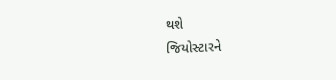થશે
જિયોસ્ટારને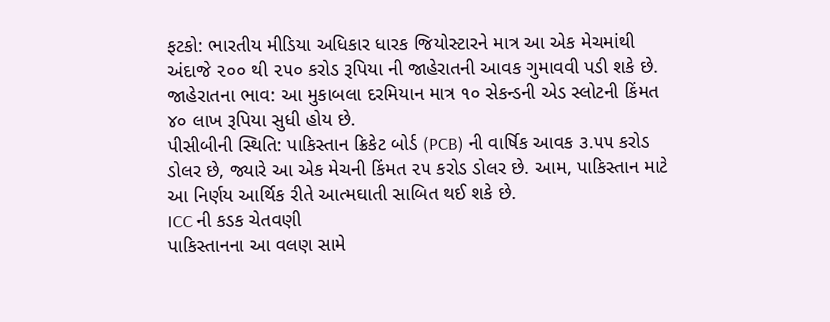ફટકો: ભારતીય મીડિયા અધિકાર ધારક જિયોસ્ટારને માત્ર આ એક મેચમાંથી અંદાજે ૨૦૦ થી ૨૫૦ કરોડ રૂપિયા ની જાહેરાતની આવક ગુમાવવી પડી શકે છે.
જાહેરાતના ભાવ: આ મુકાબલા દરમિયાન માત્ર ૧૦ સેકન્ડની એડ સ્લોટની કિંમત ૪૦ લાખ રૂપિયા સુધી હોય છે.
પીસીબીની સ્થિતિ: પાકિસ્તાન ક્રિકેટ બોર્ડ (PCB) ની વાર્ષિક આવક ૩.૫૫ કરોડ ડોલર છે, જ્યારે આ એક મેચની કિંમત ૨૫ કરોડ ડોલર છે. આમ, પાકિસ્તાન માટે આ નિર્ણય આર્થિક રીતે આત્મઘાતી સાબિત થઈ શકે છે.
ICC ની કડક ચેતવણી
પાકિસ્તાનના આ વલણ સામે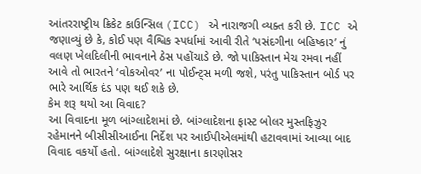આંતરરાષ્ટ્રીય ક્રિકેટ કાઉન્સિલ (ICC) એ નારાજગી વ્યક્ત કરી છે. ICC એ જણાવ્યું છે કે, કોઈ પણ વૈશ્વિક સ્પર્ધામાં આવી રીતે ‘પસંદગીના બહિષ્કાર’ નું વલણ ખેલદિલીની ભાવનાને ઠેસ પહોંચાડે છે. જો પાકિસ્તાન મેચ રમવા નહીં આવે તો ભારતને ‘વોકઓવર’ ના પોઈન્ટ્સ મળી જશે, પરંતુ પાકિસ્તાન બોર્ડ પર ભારે આર્થિક દંડ પણ થઈ શકે છે.
કેમ શરૂ થયો આ વિવાદ?
આ વિવાદના મૂળ બાંગ્લાદેશમાં છે. બાંગ્લાદેશના ફાસ્ટ બોલર મુસ્તફિઝુર રહેમાનને બીસીસીઆઈના નિર્દેશ પર આઈપીએલમાંથી હટાવવામાં આવ્યા બાદ વિવાદ વકર્યો હતો. બાંગ્લાદેશે સુરક્ષાના કારણોસર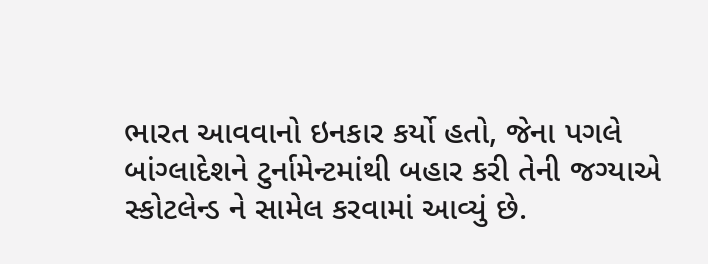ભારત આવવાનો ઇનકાર કર્યો હતો, જેના પગલે બાંગ્લાદેશને ટુર્નામેન્ટમાંથી બહાર કરી તેની જગ્યાએ સ્કોટલેન્ડ ને સામેલ કરવામાં આવ્યું છે.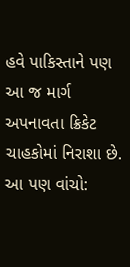હવે પાકિસ્તાને પણ આ જ માર્ગ અપનાવતા ક્રિકેટ ચાહકોમાં નિરાશા છે.
આ પણ વાંચો: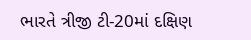ભારતે ત્રીજી ટી-20માં દક્ષિણ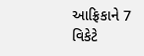આફ્રિકાને 7 વિકેટે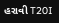હરાવી T20I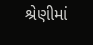શ્રેણીમાં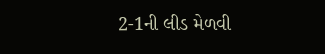2-1ની લીડ મેળવી